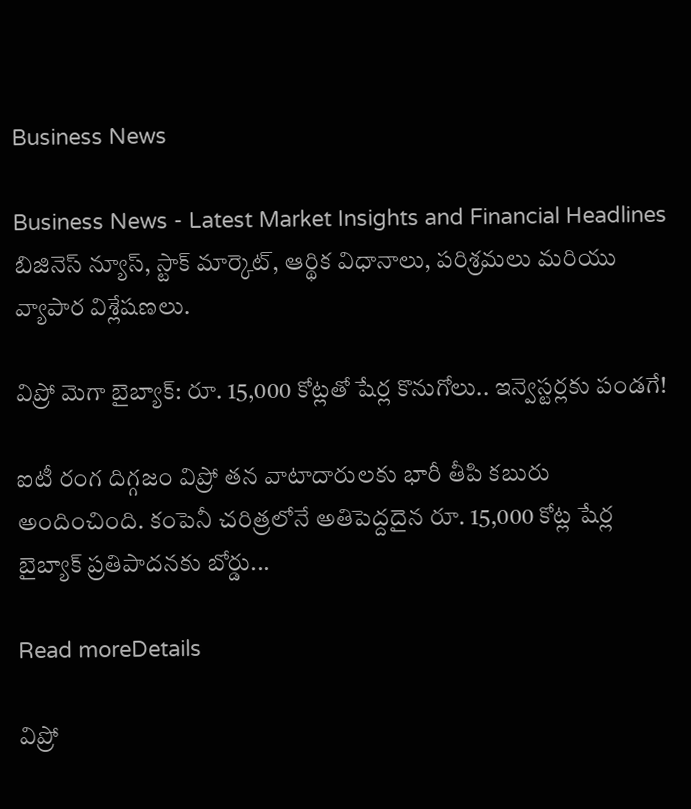Business News

Business News - Latest Market Insights and Financial Headlines
బిజినెస్ న్యూస్, స్టాక్ మార్కెట్, ఆర్థిక విధానాలు, పరిశ్రమలు మరియు వ్యాపార విశ్లేషణలు.

విప్రో మెగా బైబ్యాక్: రూ. 15,000 కోట్లతో షేర్ల కొనుగోలు.. ఇన్వెస్టర్లకు పండగే!

ఐటీ రంగ దిగ్గజం విప్రో తన వాటాదారులకు భారీ తీపి కబురు అందించింది. కంపెనీ చరిత్రలోనే అతిపెద్దదైన రూ. 15,000 కోట్ల షేర్ల బైబ్యాక్ ప్రతిపాదనకు బోర్డు...

Read moreDetails

విప్రో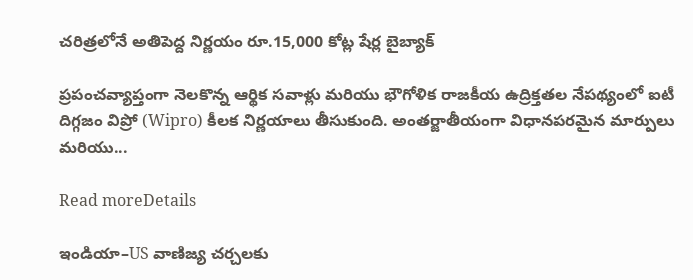చరిత్రలోనే అతిపెద్ద నిర్ణయం రూ.15,000 కోట్ల షేర్ల బైబ్యాక్

ప్రపంచవ్యాప్తంగా నెలకొన్న ఆర్థిక సవాళ్లు మరియు భౌగోళిక రాజకీయ ఉద్రిక్తతల నేపథ్యంలో ఐటీ దిగ్గజం విప్రో (Wipro) కీలక నిర్ణయాలు తీసుకుంది. అంతర్జాతీయంగా విధానపరమైన మార్పులు మరియు...

Read moreDetails

ఇండియా–US వాణిజ్య చర్చలకు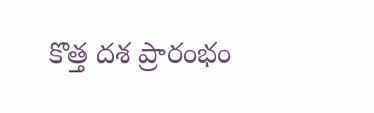కొత్త దశ ప్రారంభం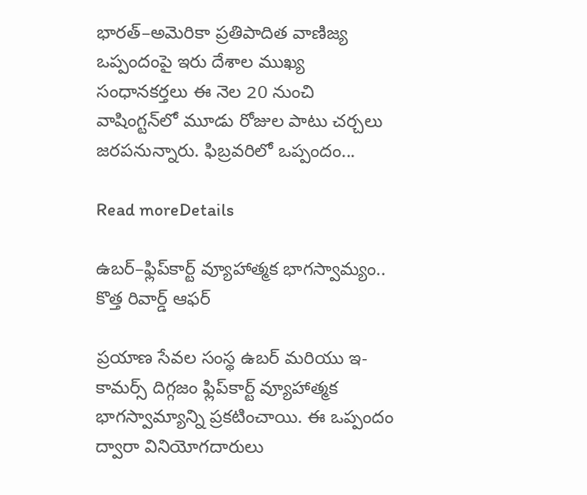భారత్–అమెరికా ప్రతిపాదిత వాణిజ్య ఒప్పందంపై ఇరు దేశాల ముఖ్య సంధానకర్తలు ఈ నెల 20 నుంచి వాషింగ్టన్‌లో మూడు రోజుల పాటు చర్చలు జరపనున్నారు. ఫిబ్రవరిలో ఒప్పందం...

Read moreDetails

ఉబర్–ఫ్లిప్‌కార్ట్ వ్యూహాత్మక భాగస్వామ్యం.. కొత్త రివార్డ్ ఆఫర్

ప్రయాణ సేవల సంస్థ ఉబర్ మరియు ఇ-కామర్స్ దిగ్గజం ఫ్లిప్‌కార్ట్ వ్యూహాత్మక భాగస్వామ్యాన్ని ప్రకటించాయి. ఈ ఒప్పందం ద్వారా వినియోగదారులు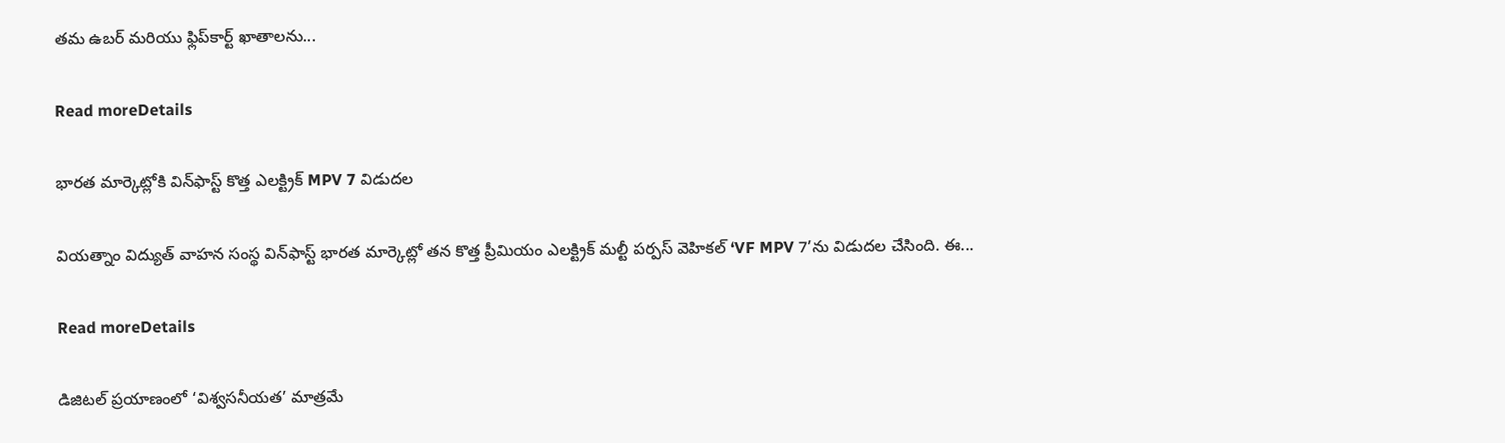తమ ఉబర్ మరియు ఫ్లిప్‌కార్ట్ ఖాతాలను...

Read moreDetails

భారత మార్కెట్లోకి విన్‌ఫాస్ట్ కొత్త ఎలక్ట్రిక్ MPV 7 విడుదల

వియత్నాం విద్యుత్ వాహన సంస్థ విన్‌ఫాస్ట్ భారత మార్కెట్లో తన కొత్త ప్రీమియం ఎలక్ట్రిక్ మల్టీ పర్పస్ వెహికల్ ‘VF MPV 7’ను విడుదల చేసింది. ఈ...

Read moreDetails

డిజిటల్ ప్రయాణంలో ‘విశ్వసనీయత’ మాత్రమే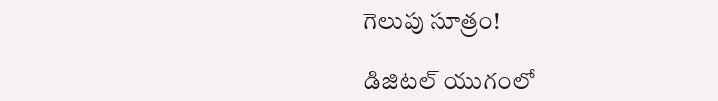గెలుపు సూత్రం!

డిజిటల్ యుగంలో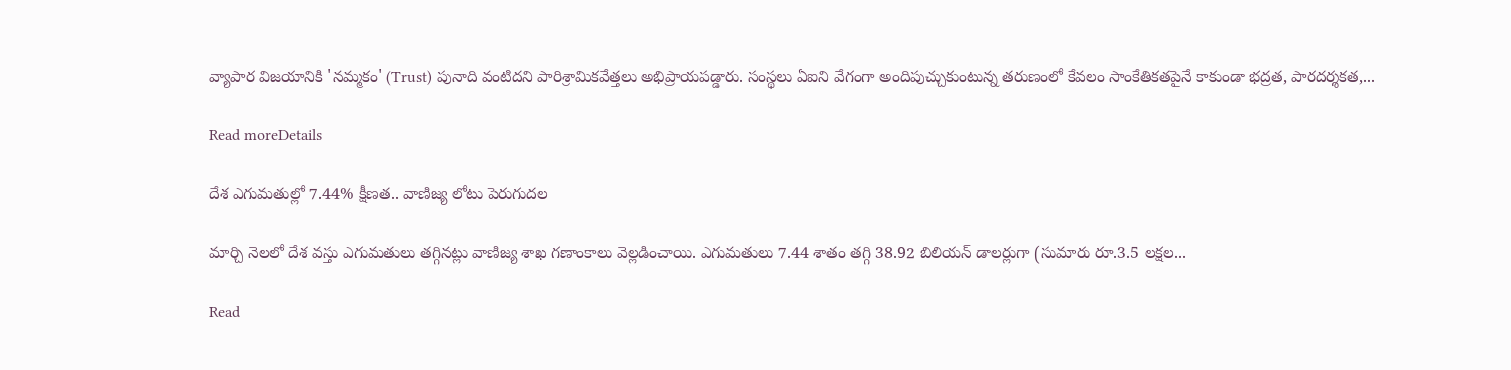వ్యాపార విజయానికి 'నమ్మకం' (Trust) పునాది వంటిదని పారిశ్రామికవేత్తలు అభిప్రాయపడ్డారు. సంస్థలు ఏఐని వేగంగా అందిపుచ్చుకుంటున్న తరుణంలో కేవలం సాంకేతికతపైనే కాకుండా భద్రత, పారదర్శకత,...

Read moreDetails

దేశ ఎగుమతుల్లో 7.44% క్షీణత.. వాణిజ్య లోటు పెరుగుదల

మార్చి నెలలో దేశ వస్తు ఎగుమతులు తగ్గినట్లు వాణిజ్య శాఖ గణాంకాలు వెల్లడించాయి. ఎగుమతులు 7.44 శాతం తగ్గి 38.92 బిలియన్ డాలర్లుగా (సుమారు రూ.3.5 లక్షల...

Read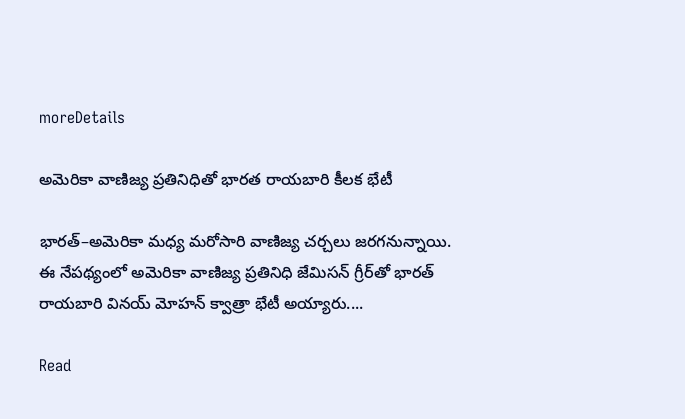moreDetails

అమెరికా వాణిజ్య ప్రతినిధితో భారత రాయబారి కీలక భేటీ

భారత్‌–అమెరికా మధ్య మరోసారి వాణిజ్య చర్చలు జరగనున్నాయి. ఈ నేపథ్యంలో అమెరికా వాణిజ్య ప్రతినిధి జేమిసన్‌ గ్రీర్‌తో భారత్ రాయబారి వినయ్ మోహన్ క్వాత్రా భేటీ అయ్యారు....

Read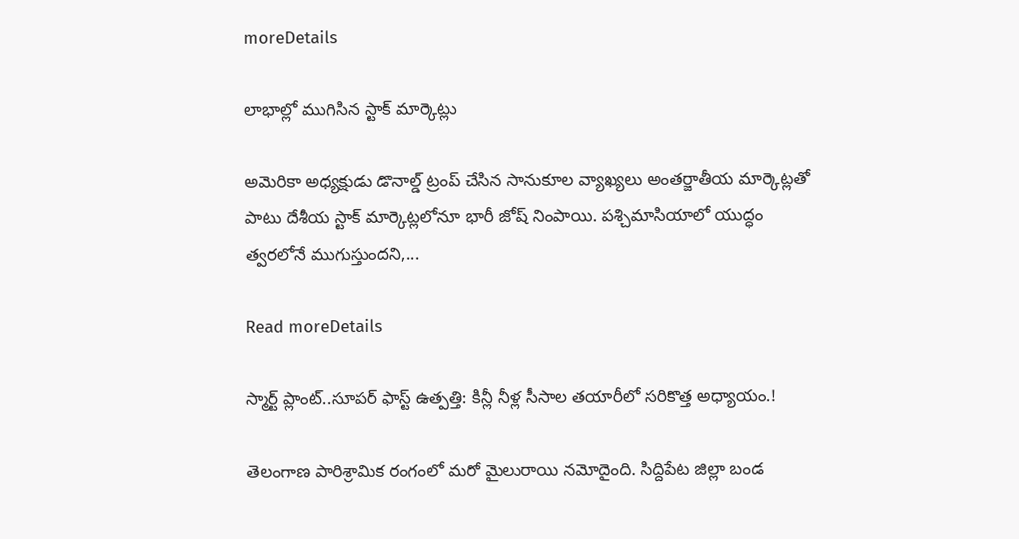moreDetails

లాభాల్లో ముగిసిన స్టాక్ మార్కెట్లు

అమెరికా అధ్యక్షుడు డొనాల్డ్ ట్రంప్ చేసిన సానుకూల వ్యాఖ్యలు అంతర్జాతీయ మార్కెట్లతో పాటు దేశీయ స్టాక్ మార్కెట్లలోనూ భారీ జోష్ నింపాయి. పశ్చిమాసియాలో యుద్ధం త్వరలోనే ముగుస్తుందని,...

Read moreDetails

స్మార్ట్ ప్లాంట్..సూపర్ ఫాస్ట్ ఉత్పత్తి: కిన్లీ నీళ్ల సీసాల తయారీలో సరికొత్త అధ్యాయం.!

తెలంగాణ పారిశ్రామిక రంగంలో మరో మైలురాయి నమోదైంది. సిద్దిపేట జిల్లా బండ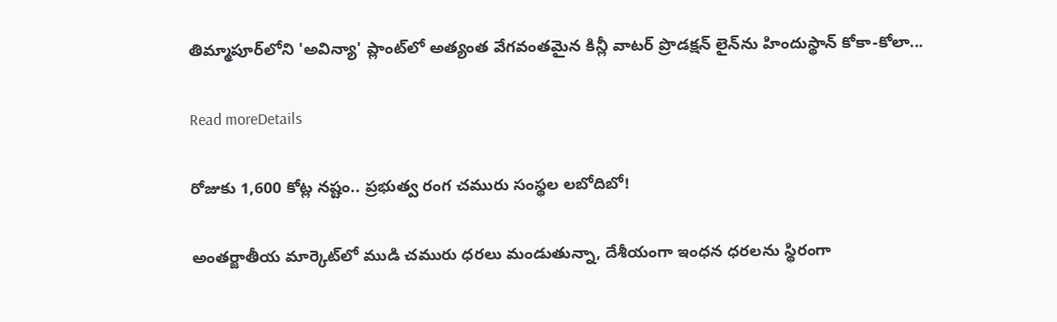తిమ్మాపూర్‌లోని 'అవిన్యా' ప్లాంట్‌లో అత్యంత వేగవంతమైన కిన్లీ వాటర్ ప్రొడక్షన్ లైన్‌ను హిందుస్థాన్ కోకా-కోలా...

Read moreDetails

రోజుకు 1,600 కోట్ల నష్టం.. ప్రభుత్వ రంగ చమురు సంస్థల లబోదిబో!

అంతర్జాతీయ మార్కెట్‌లో ముడి చమురు ధరలు మండుతున్నా, దేశీయంగా ఇంధన ధరలను స్థిరంగా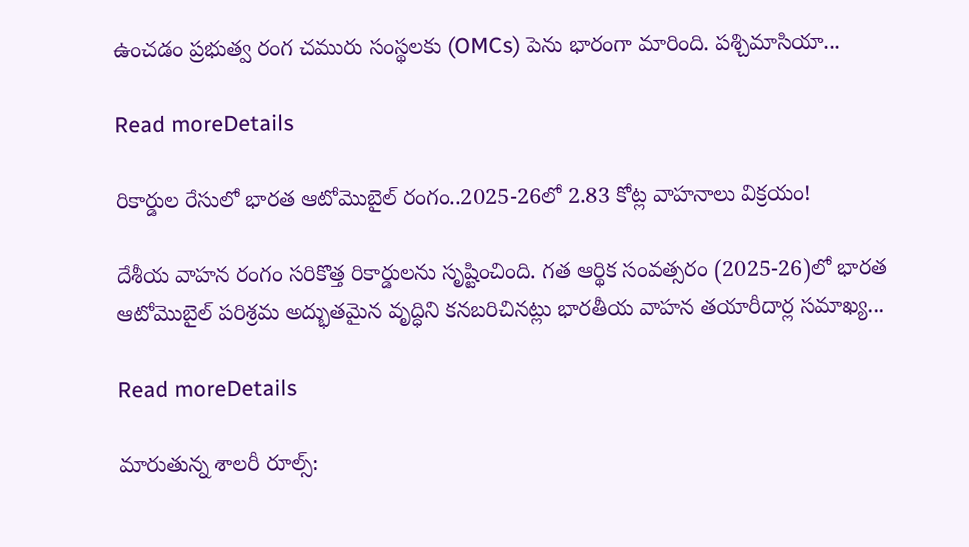ఉంచడం ప్రభుత్వ రంగ చమురు సంస్థలకు (OMCs) పెను భారంగా మారింది. పశ్చిమాసియా...

Read moreDetails

రికార్డుల రేసులో భారత ఆటోమొబైల్ రంగం..2025-26లో 2.83 కోట్ల వాహనాలు విక్రయం!

దేశీయ వాహన రంగం సరికొత్త రికార్డులను సృష్టించింది. గత ఆర్థిక సంవత్సరం (2025-26)లో భారత ఆటోమొబైల్ పరిశ్రమ అద్భుతమైన వృద్ధిని కనబరిచినట్లు భారతీయ వాహన తయారీదార్ల సమాఖ్య...

Read moreDetails

మారుతున్న శాలరీ రూల్స్: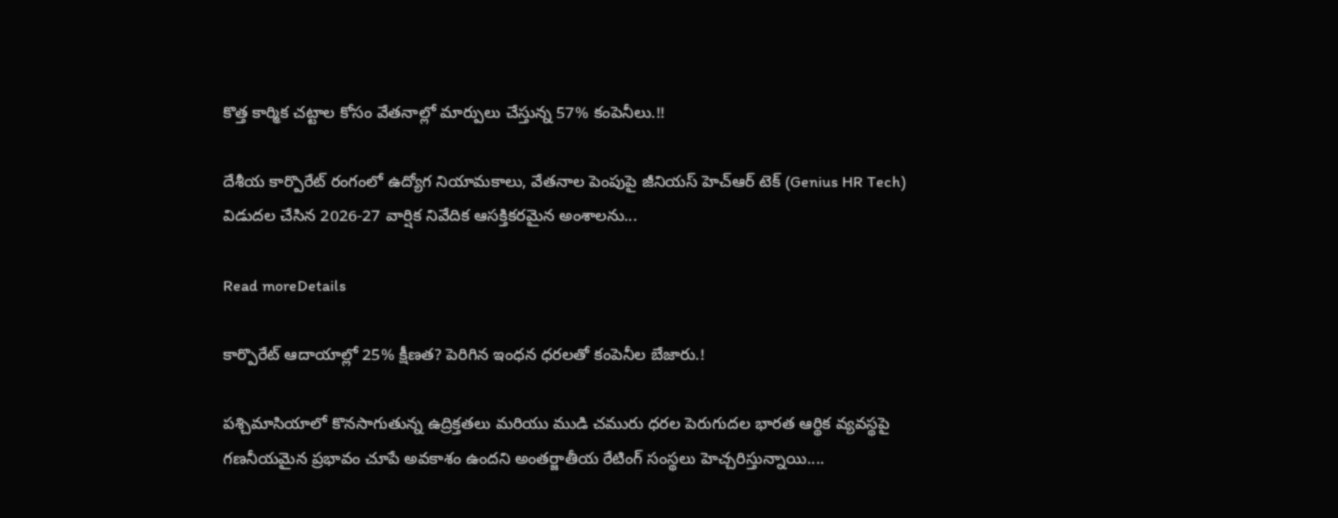కొత్త కార్మిక చట్టాల కోసం వేతనాల్లో మార్పులు చేస్తున్న 57% కంపెనీలు.!!

దేశీయ కార్పొరేట్ రంగంలో ఉద్యోగ నియామకాలు, వేతనాల పెంపుపై జీనియస్ హెచ్‌ఆర్ టెక్ (Genius HR Tech) విడుదల చేసిన 2026-27 వార్షిక నివేదిక ఆసక్తికరమైన అంశాలను...

Read moreDetails

కార్పొరేట్ ఆదాయాల్లో 25% క్షీణత? పెరిగిన ఇంధన ధరలతో కంపెనీల బేజారు.!

పశ్చిమాసియాలో కొనసాగుతున్న ఉద్రిక్తతలు మరియు ముడి చమురు ధరల పెరుగుదల భారత ఆర్థిక వ్యవస్థపై గణనీయమైన ప్రభావం చూపే అవకాశం ఉందని అంతర్జాతీయ రేటింగ్ సంస్థలు హెచ్చరిస్తున్నాయి....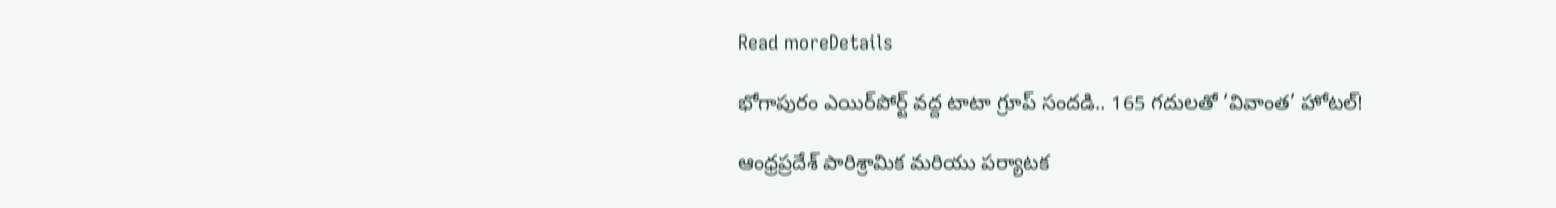Read moreDetails

భోగాపురం ఎయిర్‌పోర్ట్ వద్ద టాటా గ్రూప్ సందడి.. 165 గదులతో ‘వివాంత’ హోటల్!

ఆంధ్రప్రదేశ్ పారిశ్రామిక మరియు పర్యాటక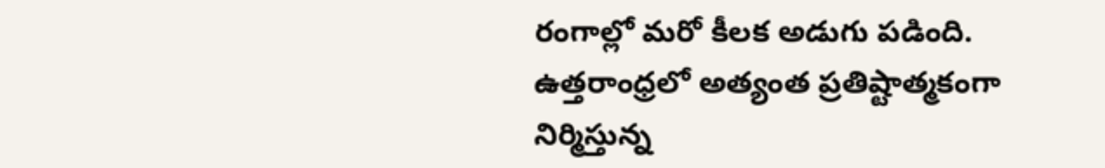రంగాల్లో మరో కీలక అడుగు పడింది. ఉత్తరాంధ్రలో అత్యంత ప్రతిష్టాత్మకంగా నిర్మిస్తున్న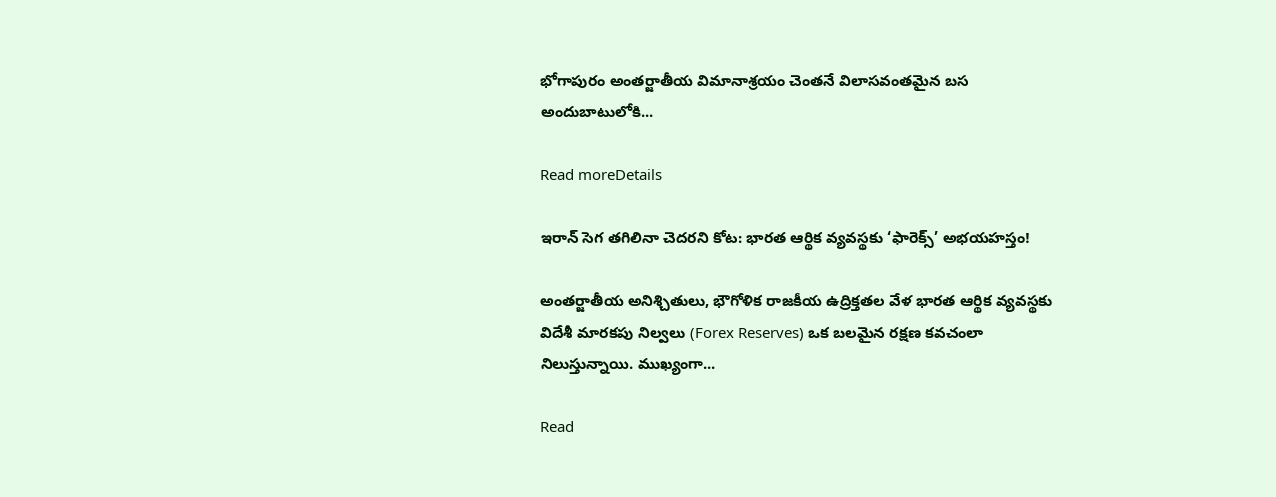భోగాపురం అంతర్జాతీయ విమానాశ్రయం చెంతనే విలాసవంతమైన బస అందుబాటులోకి...

Read moreDetails

ఇరాన్‌ సెగ తగిలినా చెదరని కోట: భారత ఆర్థిక వ్యవస్థకు ‘ఫారెక్స్‌’ అభయహస్తం!

అంతర్జాతీయ అనిశ్చితులు, భౌగోళిక రాజకీయ ఉద్రిక్తతల వేళ భారత ఆర్థిక వ్యవస్థకు విదేశీ మారకపు నిల్వలు (Forex Reserves) ఒక బలమైన రక్షణ కవచంలా నిలుస్తున్నాయి. ముఖ్యంగా...

Read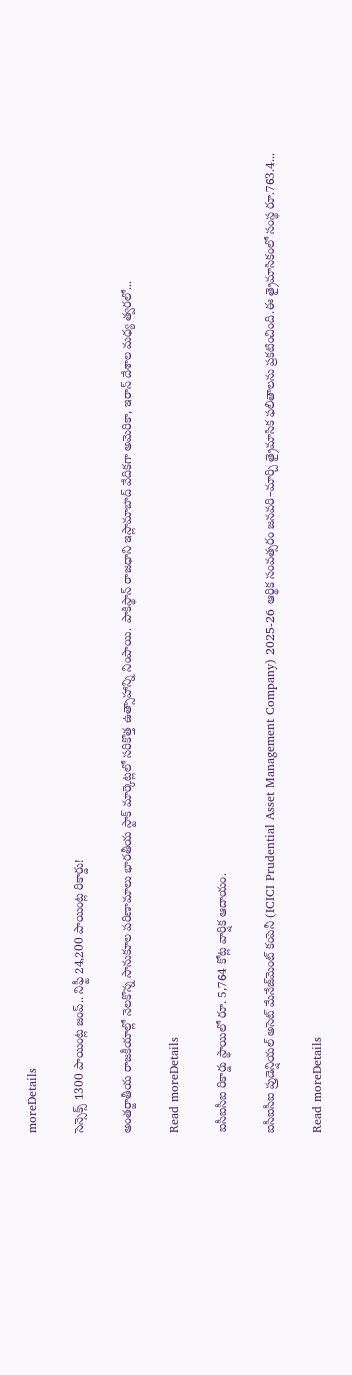moreDetails

సెన్సెక్స్ 1300 పాయింట్ల జంప్.. నిఫ్టీ 24,200 పాయింట్ల రికార్డు!

అంతర్జాతీయ రాజకీయాల్లో నెలకొన్న సానుకూల పరిణామాలు భారతీయ స్టాక్ మార్కెట్లలో సరికొత్త ఉత్సాహాన్ని నింపాయి. పాకిస్థాన్ రాజధాని ఇస్లామాబాద్ వేదికగా అమెరికా, ఇరాన్ దేశాల మధ్య త్వరలో...

Read moreDetails

ఐసీఐసీఐ రికార్డు స్థాయిలో రూ. 5,764 కోట్ల వార్షిక ఆదాయం.

ఐసీఐసీఐ ప్రుడెన్షియల్ అసెట్ మేనేజ్‌మెంట్ కంపెనీ (ICICI Prudential Asset Management Company) 2025-26 ఆర్థిక సంవత్సరం జనవరి–మార్చి త్రైమాసిక ఫలితాలను ప్రకటించింది.ఈ త్రైమాసికంలో సంస్థ రూ.763.4...

Read moreDetails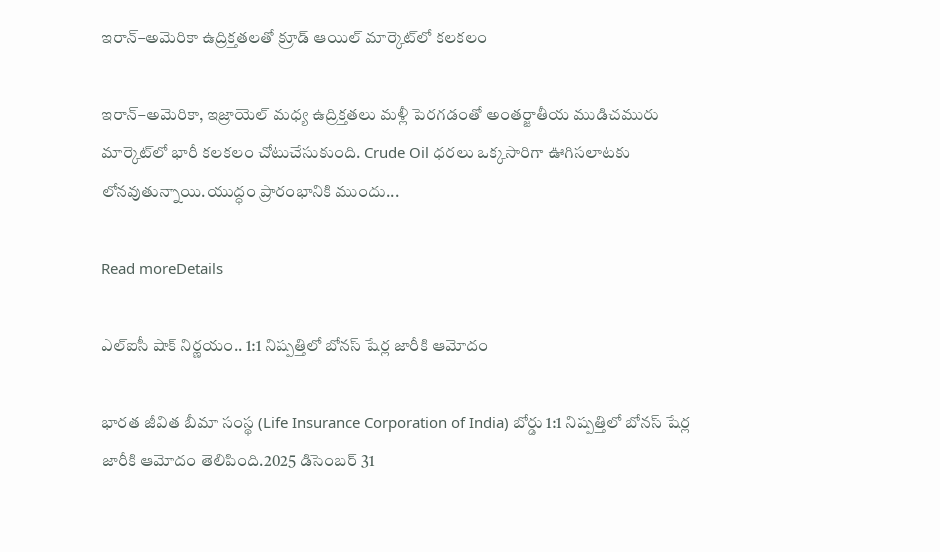ఇరాన్–అమెరికా ఉద్రిక్తతలతో క్రూడ్ ఆయిల్ మార్కెట్‌లో కలకలం

ఇరాన్–అమెరికా, ఇజ్రాయెల్ మధ్య ఉద్రిక్తతలు మళ్లీ పెరగడంతో అంతర్జాతీయ ముడిచమురు మార్కెట్‌లో భారీ కలకలం చోటుచేసుకుంది. Crude Oil ధరలు ఒక్కసారిగా ఊగిసలాటకు లోనవుతున్నాయి.యుద్ధం ప్రారంభానికి ముందు...

Read moreDetails

ఎల్‌ఐసీ షాక్ నిర్ణయం.. 1:1 నిష్పత్తిలో బోనస్ షేర్ల జారీకి ఆమోదం

భారత జీవిత బీమా సంస్థ (Life Insurance Corporation of India) బోర్డు 1:1 నిష్పత్తిలో బోనస్ షేర్ల జారీకి ఆమోదం తెలిపింది.2025 డిసెంబర్ 31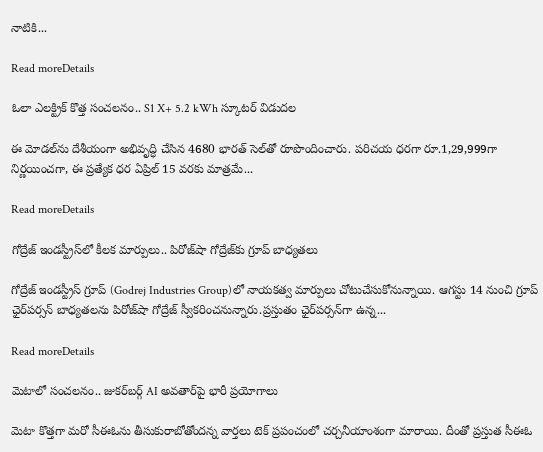నాటికి...

Read moreDetails

ఓలా ఎలక్ట్రిక్ కొత్త సంచలనం.. S1 X+ 5.2 kWh స్కూటర్ విడుదల

ఈ మోడల్‌ను దేశీయంగా అభివృద్ధి చేసిన 4680 భారత్ సెల్‌తో రూపొందించారు. పరిచయ ధరగా రూ.1,29,999గా నిర్ణయించగా, ఈ ప్రత్యేక ధర ఏప్రిల్ 15 వరకు మాత్రమే...

Read moreDetails

గోద్రేజ్ ఇండస్ట్రీస్‌లో కీలక మార్పులు.. పిరోజ్‌షా గోద్రేజ్‌కు గ్రూప్ బాధ్యతలు

గోద్రేజ్ ఇండస్ట్రీస్ గ్రూప్ (Godrej Industries Group)లో నాయకత్వ మార్పులు చోటుచేసుకోనున్నాయి. ఆగస్టు 14 నుంచి గ్రూప్ ఛైర్‌పర్సన్ బాధ్యతలను పిరోజ్‌షా గోద్రేజ్ స్వీకరించనున్నారు.ప్రస్తుతం ఛైర్‌పర్సన్‌గా ఉన్న...

Read moreDetails

మెటాలో సంచలనం.. జుకర్‌బర్గ్ AI అవతార్‌పై భారీ ప్రయోగాలు

మెటా కొత్తగా మరో సీఈఓను తీసుకురాబోతోందన్న వార్తలు టెక్ ప్రపంచంలో చర్చనీయాంశంగా మారాయి. దీంతో ప్రస్తుత సీఈఓ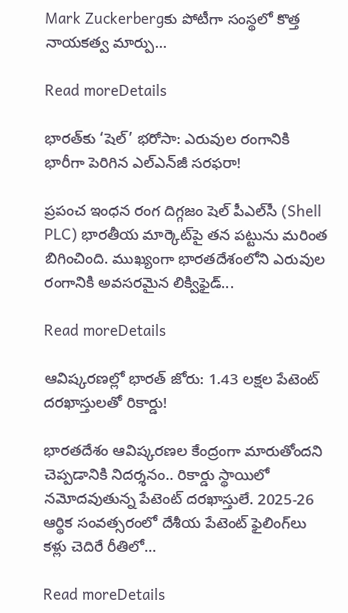Mark Zuckerbergకు పోటీగా సంస్థలో కొత్త నాయకత్వ మార్పు...

Read moreDetails

భారత్‌కు ‘షెల్’ భరోసా: ఎరువుల రంగానికి భారీగా పెరిగిన ఎల్‌ఎన్‌జీ సరఫరా!

ప్రపంచ ఇంధన రంగ దిగ్గజం షెల్ పీఎల్‌సీ (Shell PLC) భారతీయ మార్కెట్‌పై తన పట్టును మరింత బిగించింది. ముఖ్యంగా భారతదేశంలోని ఎరువుల రంగానికి అవసరమైన లిక్విఫైడ్...

Read moreDetails

ఆవిష్కరణల్లో భారత్ జోరు: 1.43 లక్షల పేటెంట్ దరఖాస్తులతో రికార్డు!

భారతదేశం ఆవిష్కరణల కేంద్రంగా మారుతోందని చెప్పడానికి నిదర్శనం.. రికార్డు స్థాయిలో నమోదవుతున్న పేటెంట్ దరఖాస్తులే. 2025-26 ఆర్థిక సంవత్సరంలో దేశీయ పేటెంట్ ఫైలింగ్‌లు కళ్లు చెదిరే రీతిలో...

Read moreDetails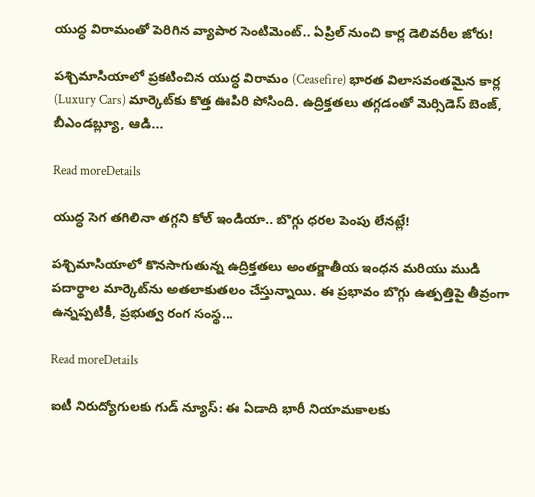యుద్ధ విరామంతో పెరిగిన వ్యాపార సెంటిమెంట్.. ఏప్రిల్ నుంచి కార్ల డెలివరీల జోరు!

పశ్చిమాసియాలో ప్రకటించిన యుద్ధ విరామం (Ceasefire) భారత విలాసవంతమైన కార్ల (Luxury Cars) మార్కెట్‌కు కొత్త ఊపిరి పోసింది. ఉద్రిక్తతలు తగ్గడంతో మెర్సిడెస్ బెంజ్, బీఎండబ్ల్యూ, ఆడి...

Read moreDetails

యుద్ధ సెగ తగిలినా తగ్గని కోల్ ఇండియా.. బొగ్గు ధరల పెంపు లేనట్లే!

పశ్చిమాసియాలో కొనసాగుతున్న ఉద్రిక్తతలు అంతర్జాతీయ ఇంధన మరియు ముడి పదార్థాల మార్కెట్‌ను అతలాకుతలం చేస్తున్నాయి. ఈ ప్రభావం బొగ్గు ఉత్పత్తిపై తీవ్రంగా ఉన్నప్పటికీ, ప్రభుత్వ రంగ సంస్థ...

Read moreDetails

ఐటీ నిరుద్యోగులకు గుడ్ న్యూస్: ఈ ఏడాది భారీ నియామకాలకు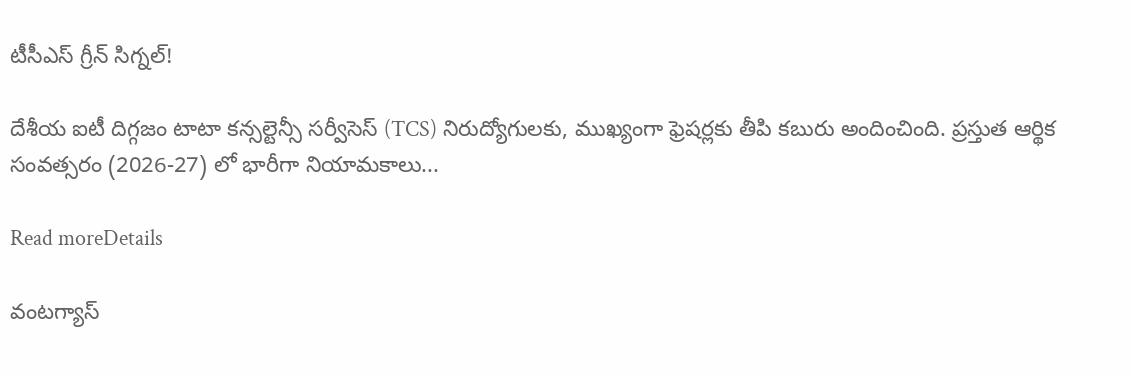టీసీఎస్ గ్రీన్ సిగ్నల్!

దేశీయ ఐటీ దిగ్గజం టాటా కన్సల్టెన్సీ సర్వీసెస్ (TCS) నిరుద్యోగులకు, ముఖ్యంగా ఫ్రెషర్లకు తీపి కబురు అందించింది. ప్రస్తుత ఆర్థిక సంవత్సరం (2026-27) లో భారీగా నియామకాలు...

Read moreDetails

వంటగ్యాస్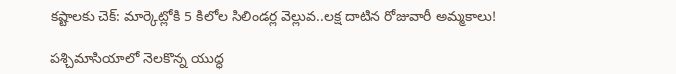కష్టాలకు చెక్: మార్కెట్లోకి 5 కిలోల సిలిండర్ల వెల్లువ..లక్ష దాటిన రోజువారీ అమ్మకాలు!

పశ్చిమాసియాలో నెలకొన్న యుద్ధ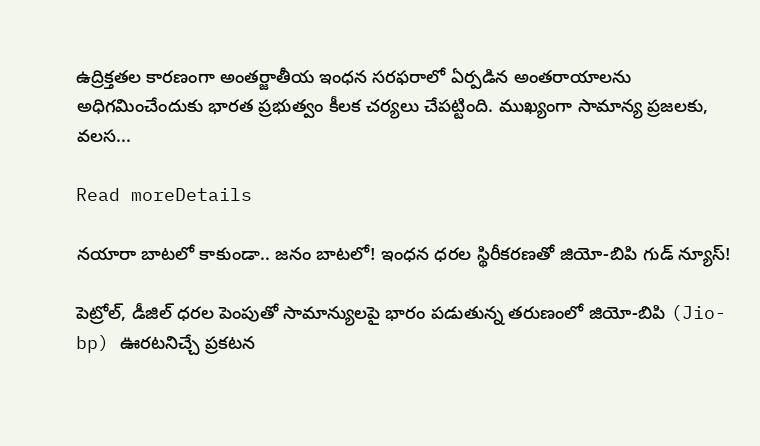ఉద్రిక్తతల కారణంగా అంతర్జాతీయ ఇంధన సరఫరాలో ఏర్పడిన అంతరాయాలను అధిగమించేందుకు భారత ప్రభుత్వం కీలక చర్యలు చేపట్టింది. ముఖ్యంగా సామాన్య ప్రజలకు, వలస...

Read moreDetails

నయారా బాటలో కాకుండా.. జనం బాటలో! ఇంధన ధరల స్థిరీకరణతో జియో-బిపి గుడ్ న్యూస్!

పెట్రోల్, డీజిల్ ధరల పెంపుతో సామాన్యులపై భారం పడుతున్న తరుణంలో జియో-బిపి (Jio-bp) ఊరటనిచ్చే ప్రకటన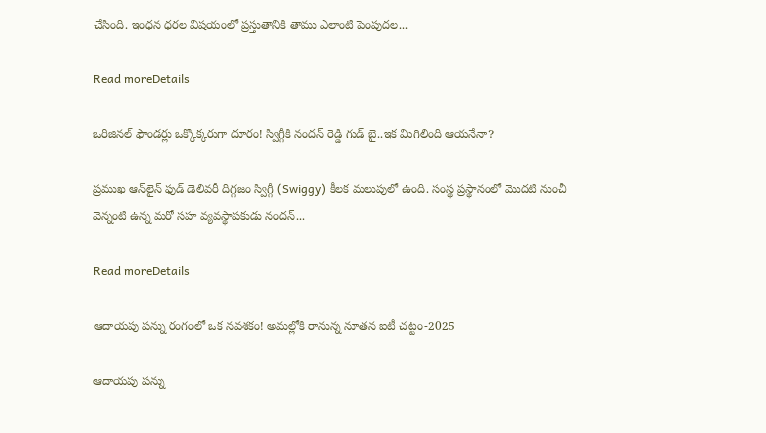చేసింది. ఇంధన ధరల విషయంలో ప్రస్తుతానికి తాము ఎలాంటి పెంపుదల...

Read moreDetails

ఒరిజినల్ ఫౌండర్లు ఒక్కొక్కరుగా దూరం! స్విగ్గీకి నందన్ రెడ్డి గుడ్ బై..ఇక మిగిలింది ఆయనేనా?

ప్రముఖ ఆన్‌లైన్ ఫుడ్ డెలివరీ దిగ్గజం స్విగ్గీ (Swiggy) కీలక మలుపులో ఉంది. సంస్థ ప్రస్థానంలో మొదటి నుంచీ వెన్నంటి ఉన్న మరో సహ వ్యవస్థాపకుడు నందన్...

Read moreDetails

ఆదాయపు పన్ను రంగంలో ఒక నవశకం! అమల్లోకి రానున్న నూతన ఐటీ చట్టం-2025

ఆదాయపు పన్ను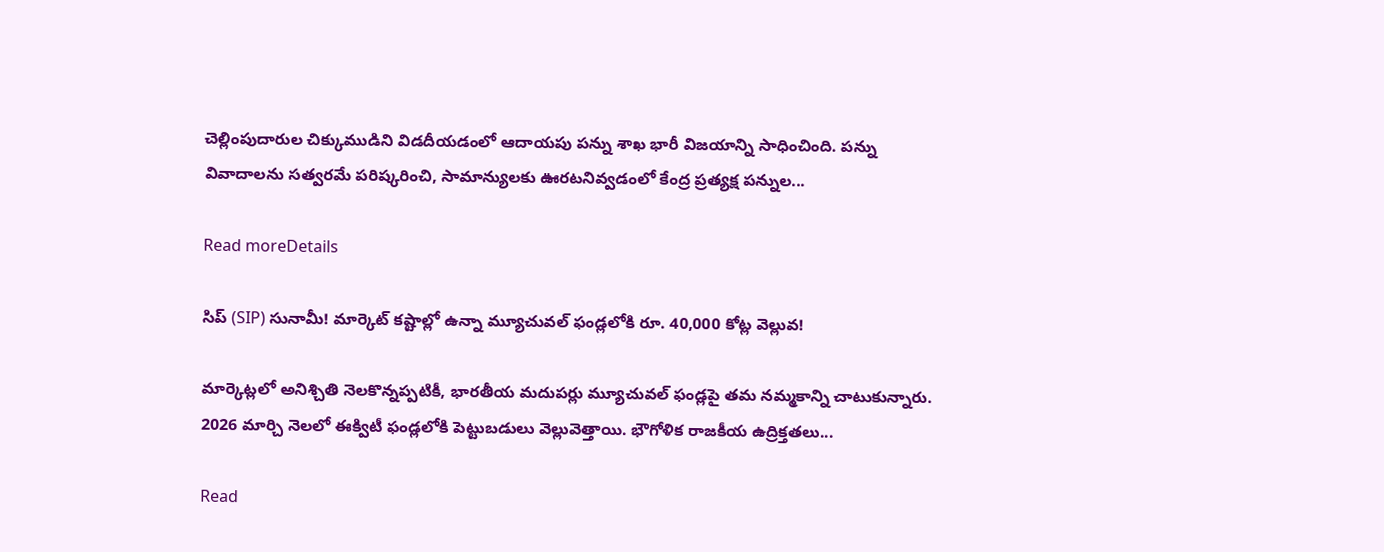చెల్లింపుదారుల చిక్కుముడిని విడదీయడంలో ఆదాయపు పన్ను శాఖ భారీ విజయాన్ని సాధించింది. పన్ను వివాదాలను సత్వరమే పరిష్కరించి, సామాన్యులకు ఊరటనివ్వడంలో కేంద్ర ప్రత్యక్ష పన్నుల...

Read moreDetails

సిప్ (SIP) సునామీ! మార్కెట్ కష్టాల్లో ఉన్నా మ్యూచువల్ ఫండ్లలోకి రూ. 40,000 కోట్ల వెల్లువ!

మార్కెట్లలో అనిశ్చితి నెలకొన్నప్పటికీ, భారతీయ మదుపర్లు మ్యూచువల్ ఫండ్లపై తమ నమ్మకాన్ని చాటుకున్నారు. 2026 మార్చి నెలలో ఈక్విటీ ఫండ్లలోకి పెట్టుబడులు వెల్లువెత్తాయి. భౌగోళిక రాజకీయ ఉద్రిక్తతలు...

Read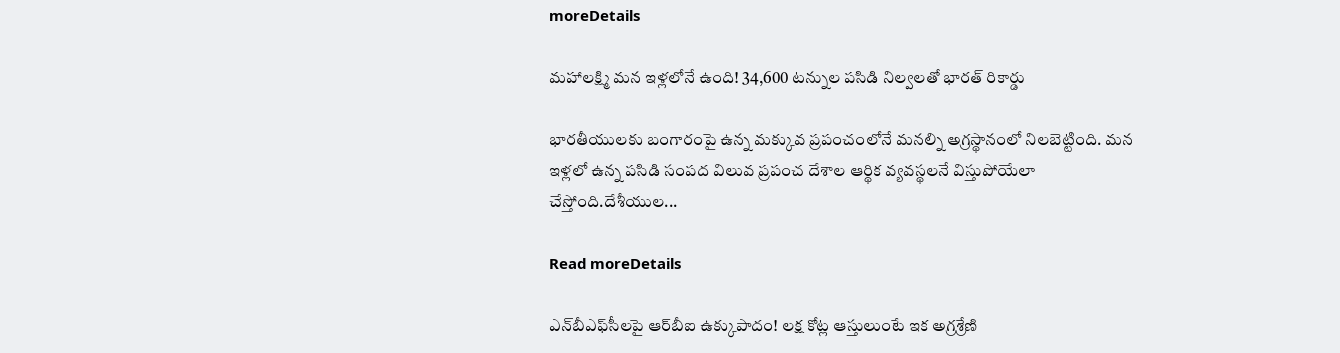moreDetails

మహాలక్ష్మి మన ఇళ్లలోనే ఉంది! 34,600 టన్నుల పసిడి నిల్వలతో భారత్ రికార్డు

భారతీయులకు బంగారంపై ఉన్న మక్కువ ప్రపంచంలోనే మనల్ని అగ్రస్థానంలో నిలబెట్టింది. మన ఇళ్లలో ఉన్న పసిడి సంపద విలువ ప్రపంచ దేశాల ఆర్థిక వ్యవస్థలనే విస్తుపోయేలా చేస్తోంది.దేశీయుల...

Read moreDetails

ఎన్‌బీఎఫ్‌సీలపై ఆర్‌బీఐ ఉక్కుపాదం! లక్ష కోట్ల ఆస్తులుంటే ఇక అగ్రశ్రేణి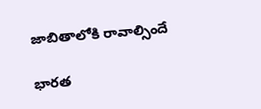జాబితాలోకి రావాల్సిందే

భారత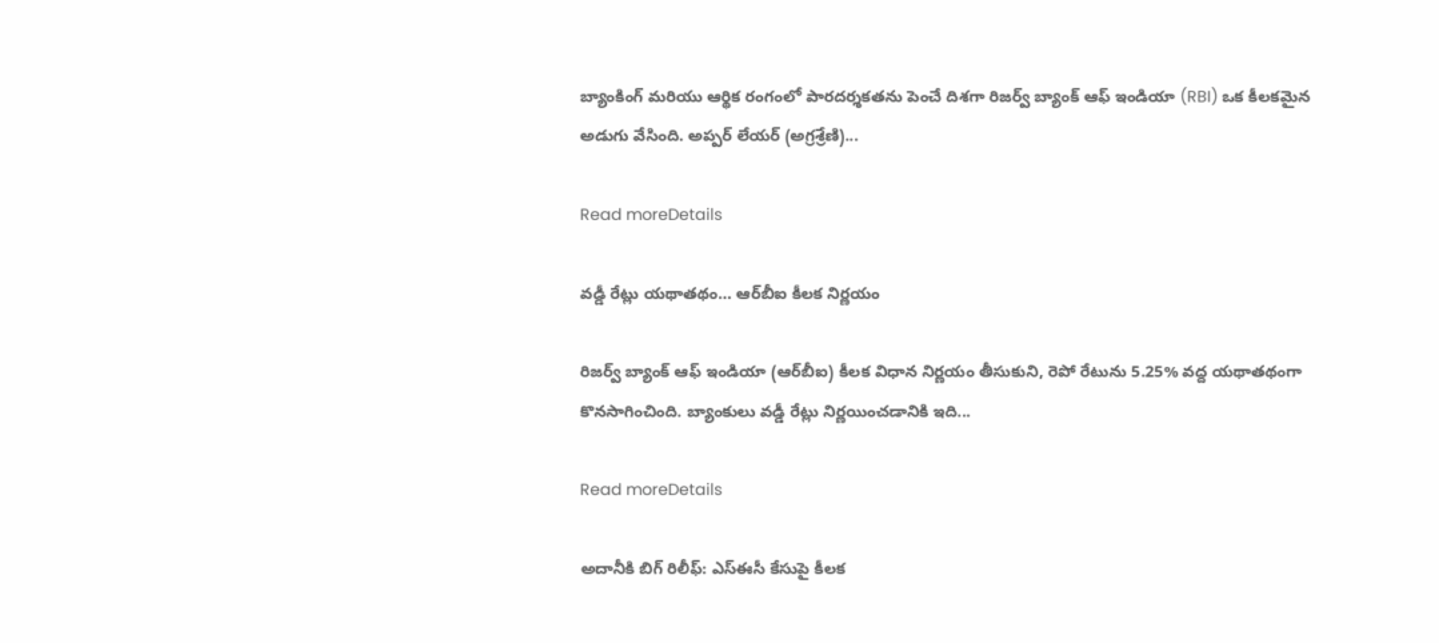బ్యాంకింగ్ మరియు ఆర్థిక రంగంలో పారదర్శకతను పెంచే దిశగా రిజర్వ్ బ్యాంక్ ఆఫ్ ఇండియా (RBI) ఒక కీలకమైన అడుగు వేసింది. అప్పర్ లేయర్ (అగ్రశ్రేణి)...

Read moreDetails

వడ్డీ రేట్లు యథాతథం… ఆర్‌బీఐ కీలక నిర్ణయం

రిజర్వ్ బ్యాంక్ ఆఫ్ ఇండియా (ఆర్‌బీఐ) కీలక విధాన నిర్ణయం తీసుకుని, రెపో రేటును 5.25% వద్ద యథాతథంగా కొనసాగించింది. బ్యాంకులు వడ్డీ రేట్లు నిర్ణయించడానికి ఇది...

Read moreDetails

అదానీకి బిగ్ రిలీఫ్: ఎస్‌ఈసీ కేసుపై కీలక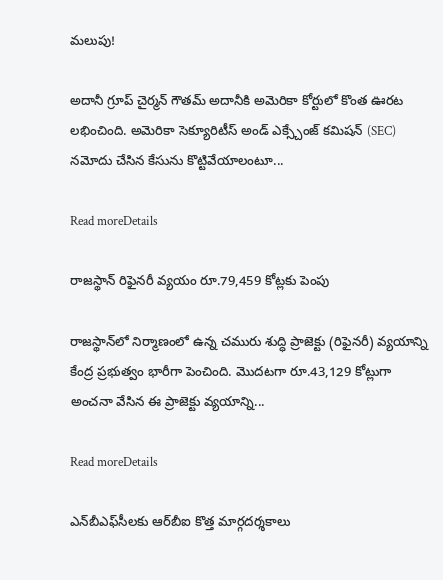మలుపు!

అదానీ గ్రూప్ చైర్మన్ గౌతమ్ అదానీకి అమెరికా కోర్టులో కొంత ఊరట లభించింది. అమెరికా సెక్యూరిటీస్ అండ్ ఎక్స్చేంజ్ కమిషన్ (SEC) నమోదు చేసిన కేసును కొట్టివేయాలంటూ...

Read moreDetails

రాజస్థాన్ రిఫైనరీ వ్యయం రూ.79,459 కోట్లకు పెంపు

రాజస్థాన్‌లో నిర్మాణంలో ఉన్న చమురు శుద్ధి ప్రాజెక్టు (రిఫైనరీ) వ్యయాన్ని కేంద్ర ప్రభుత్వం భారీగా పెంచింది. మొదటగా రూ.43,129 కోట్లుగా అంచనా వేసిన ఈ ప్రాజెక్టు వ్యయాన్ని...

Read moreDetails

ఎన్‌బీఎఫ్‌సీలకు ఆర్‌బీఐ కొత్త మార్గదర్శకాలు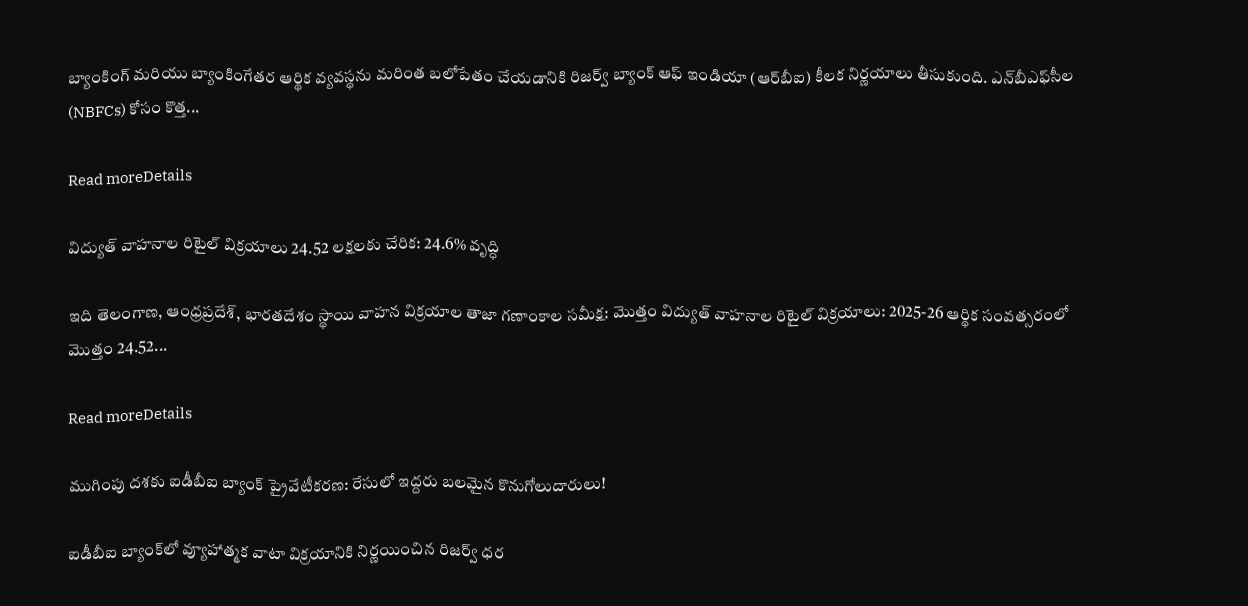బ్యాంకింగ్ మరియు బ్యాంకింగేతర ఆర్థిక వ్యవస్థను మరింత బలోపేతం చేయడానికి రిజర్వ్ బ్యాంక్ ఆఫ్ ఇండియా (ఆర్‌బీఐ) కీలక నిర్ణయాలు తీసుకుంది. ఎన్‌బీఎఫ్‌సీల (NBFCs) కోసం కొత్త...

Read moreDetails

విద్యుత్ వాహనాల రిటైల్ విక్రయాలు 24.52 లక్షలకు చేరిక: 24.6% వృద్ధి

ఇది తెలంగాణ, ఆంధ్రప్రదేశ్, భారతదేశం స్థాయి వాహన విక్రయాల తాజా గణాంకాల సమీక్ష: మొత్తం విద్యుత్ వాహనాల రిటైల్ విక్రయాలు: 2025-26 ఆర్థిక సంవత్సరంలో మొత్తం 24.52...

Read moreDetails

ముగింపు దశకు ఐడీబీఐ బ్యాంక్ ప్రైవేటీకరణ: రేసులో ఇద్దరు బలమైన కొనుగోలుదారులు!

ఐడీబీఐ బ్యాంక్‌లో వ్యూహాత్మక వాటా విక్రయానికి నిర్ణయించిన రిజర్వ్ ధర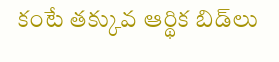కంటే తక్కువ ఆర్థిక బిడ్‌లు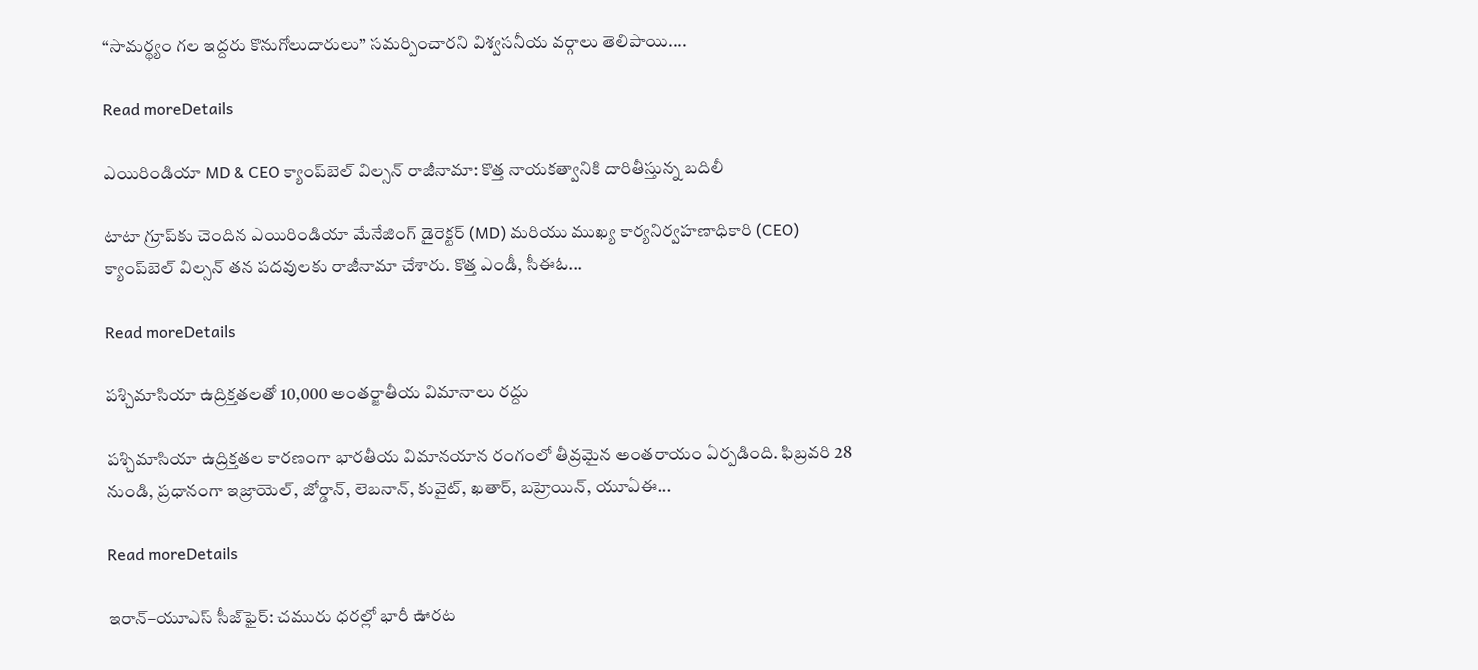“సామర్థ్యం గల ఇద్దరు కొనుగోలుదారులు” సమర్పించారని విశ్వసనీయ వర్గాలు తెలిపాయి....

Read moreDetails

ఎయిరిండియా MD & CEO క్యాంప్‌బెల్ విల్సన్ రాజీనామా: కొత్త నాయకత్వానికి దారితీస్తున్న బదిలీ

టాటా గ్రూప్‌కు చెందిన ఎయిరిండియా మేనేజింగ్ డైరెక్టర్ (MD) మరియు ముఖ్య కార్యనిర్వహణాధికారి (CEO) క్యాంప్‌బెల్ విల్సన్ తన పదవులకు రాజీనామా చేశారు. కొత్త ఎండీ, సీఈఓ...

Read moreDetails

పశ్చిమాసియా ఉద్రిక్తతలతో 10,000 అంతర్జాతీయ విమానాలు రద్దు

పశ్చిమాసియా ఉద్రిక్తతల కారణంగా భారతీయ విమానయాన రంగంలో తీవ్రమైన అంతరాయం ఏర్పడింది. ఫిబ్రవరి 28 నుండి, ప్రధానంగా ఇజ్రాయెల్, జోర్డాన్, లెబనాన్, కువైట్, ఖతార్, బహ్రెయిన్, యూఏఈ...

Read moreDetails

ఇరాన్–యూఎస్ సీజ్‌ఫైర్‌: చమురు ధరల్లో భారీ ఊరట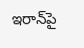ఇరాన్‌పై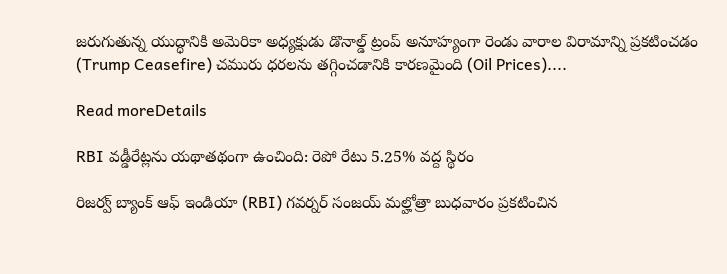జరుగుతున్న యుద్ధానికి అమెరికా అధ్యక్షుడు డొనాల్డ్ ట్రంప్ అనూహ్యంగా రెండు వారాల విరామాన్ని ప్రకటించడం (Trump Ceasefire) చమురు ధరలను తగ్గించడానికి కారణమైంది (Oil Prices)....

Read moreDetails

RBI వడ్డీరేట్లను యథాతథంగా ఉంచింది: రెపో రేటు 5.25% వద్ద స్థిరం

రిజర్వ్‌ బ్యాంక్‌ ఆఫ్‌ ఇండియా (RBI) గవర్నర్ సంజయ్ మల్హోత్రా బుధవారం ప్రకటించిన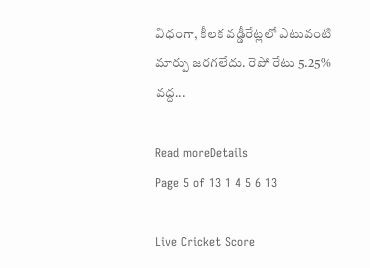విధంగా, కీలక వడ్డీరేట్లలో ఎటువంటి మార్పు జరగలేదు. రెపో రేటు 5.25% వద్ద...

Read moreDetails
Page 5 of 13 1 4 5 6 13

Live Cricket Score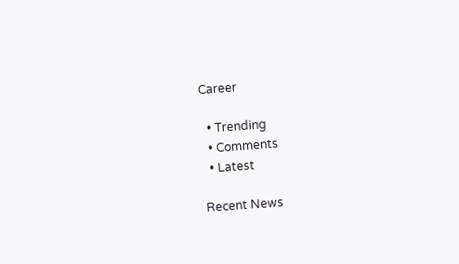Career

  • Trending
  • Comments
  • Latest

Recent News